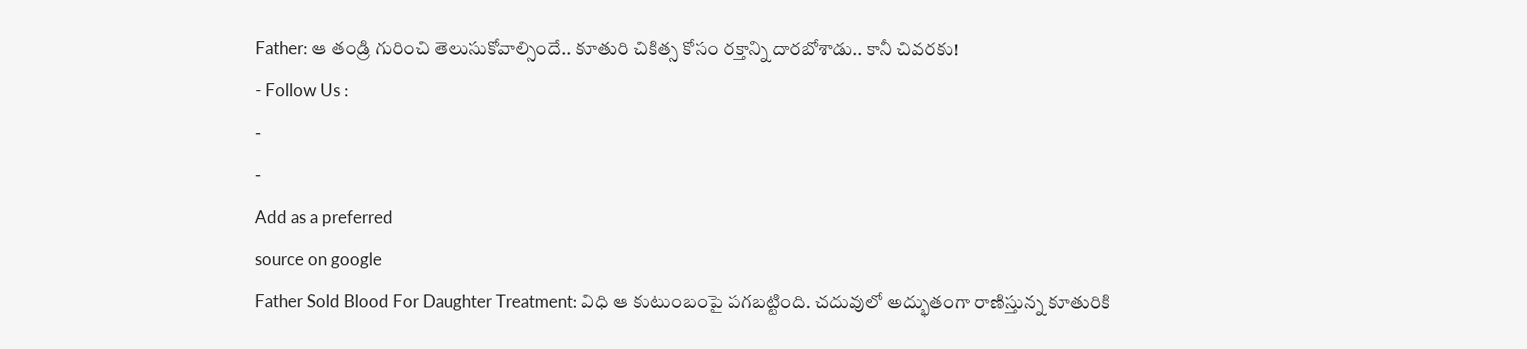Father: ఆ తండ్రి గురించి తెలుసుకోవాల్సిందే.. కూతురి చికిత్స కోసం రక్తాన్ని దారబోశాడు.. కానీ చివరకు!
- Follow Us :
-
-
Add as a preferred
source on google
Father Sold Blood For Daughter Treatment: విధి ఆ కుటుంబంపై పగబట్టింది. చదువులో అద్భుతంగా రాణిస్తున్న కూతురికి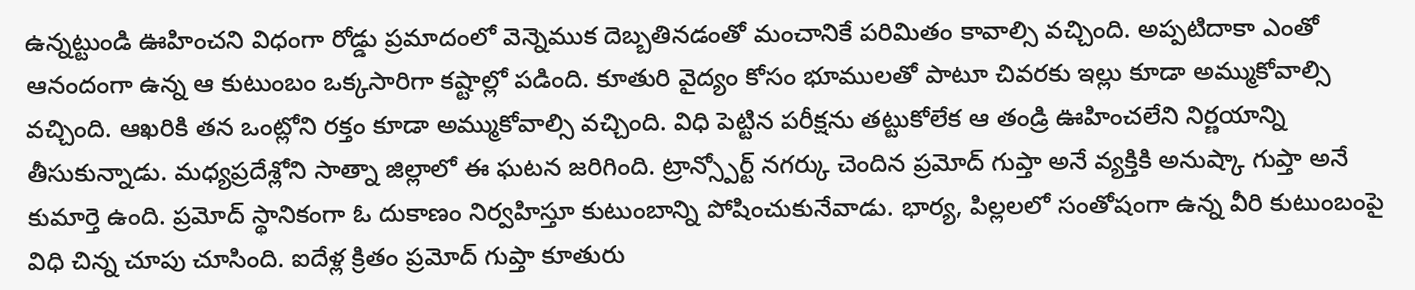ఉన్నట్టుండి ఊహించని విధంగా రోడ్డు ప్రమాదంలో వెన్నెముక దెబ్బతినడంతో మంచానికే పరిమితం కావాల్సి వచ్చింది. అప్పటిదాకా ఎంతో ఆనందంగా ఉన్న ఆ కుటుంబం ఒక్కసారిగా కష్టాల్లో పడింది. కూతురి వైద్యం కోసం భూములతో పాటూ చివరకు ఇల్లు కూడా అమ్ముకోవాల్సి వచ్చింది. ఆఖరికి తన ఒంట్లోని రక్తం కూడా అమ్ముకోవాల్సి వచ్చింది. విధి పెట్టిన పరీక్షను తట్టుకోలేక ఆ తండ్రి ఊహించలేని నిర్ణయాన్ని తీసుకున్నాడు. మధ్యప్రదేశ్లోని సాత్నా జిల్లాలో ఈ ఘటన జరిగింది. ట్రాన్స్పోర్ట్ నగర్కు చెందిన ప్రమోద్ గుప్తా అనే వ్యక్తికి అనుష్కా గుప్తా అనే కుమార్తె ఉంది. ప్రమోద్ స్థానికంగా ఓ దుకాణం నిర్వహిస్తూ కుటుంబాన్ని పోషించుకునేవాడు. భార్య, పిల్లలలో సంతోషంగా ఉన్న వీరి కుటుంబంపై విధి చిన్న చూపు చూసింది. ఐదేళ్ల క్రితం ప్రమోద్ గుప్తా కూతురు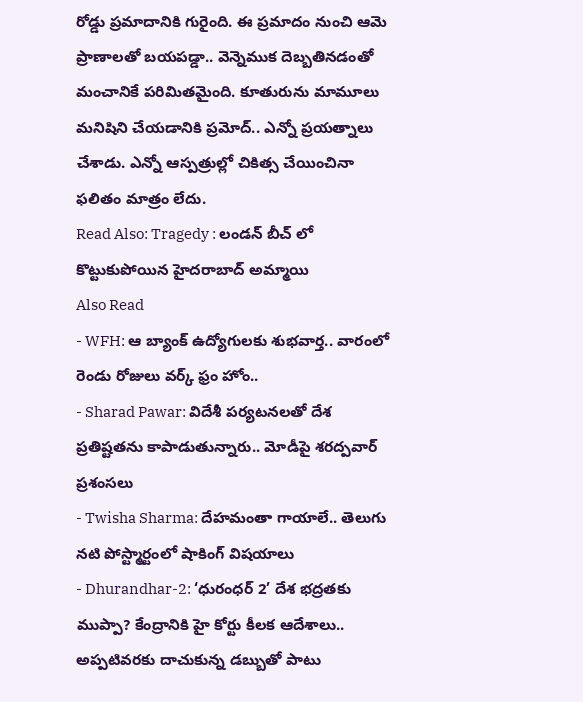రోడ్డు ప్రమాదానికి గురైంది. ఈ ప్రమాదం నుంచి ఆమె ప్రాణాలతో బయపడ్డా.. వెన్నెముక దెబ్బతినడంతో మంచానికే పరిమితమైంది. కూతురును మామూలు మనిషిని చేయడానికి ప్రమోద్.. ఎన్నో ప్రయత్నాలు చేశాడు. ఎన్నో ఆస్పత్రుల్లో చికిత్స చేయించినా ఫలితం మాత్రం లేదు.
Read Also: Tragedy : లండన్ బీచ్ లో కొట్టుకుపోయిన హైదరాబాద్ అమ్మాయి
Also Read
- WFH: ఆ బ్యాంక్ ఉద్యోగులకు శుభవార్త.. వారంలో రెండు రోజులు వర్క్ ఫ్రం హోం..
- Sharad Pawar: విదేశీ పర్యటనలతో దేశ ప్రతిష్టతను కాపాడుతున్నారు.. మోడీపై శరద్పవార్ ప్రశంసలు
- Twisha Sharma: దేహమంతా గాయాలే.. తెలుగు నటి పోస్ట్మార్టంలో షాకింగ్ విషయాలు
- Dhurandhar-2: ‘ధురంధర్ 2’ దేశ భద్రతకు ముప్పా? కేంద్రానికి హై కోర్టు కీలక ఆదేశాలు..
అప్పటివరకు దాచుకున్న డబ్బుతో పాటు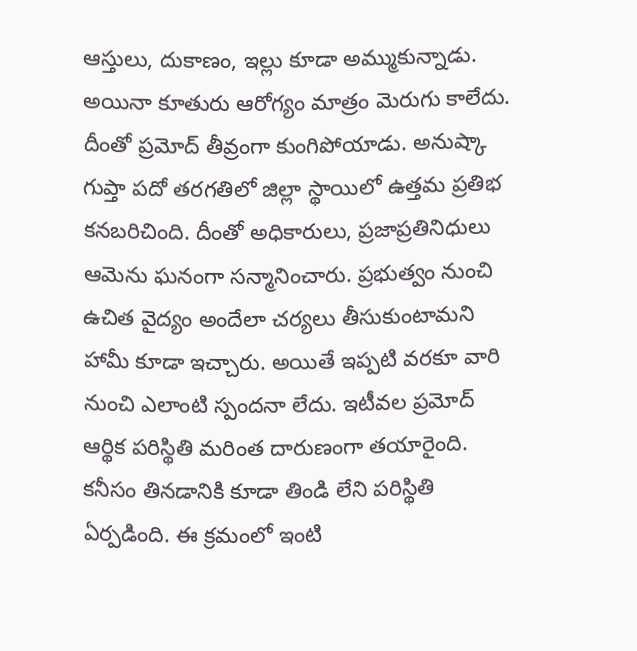ఆస్తులు, దుకాణం, ఇల్లు కూడా అమ్ముకున్నాడు. అయినా కూతురు ఆరోగ్యం మాత్రం మెరుగు కాలేదు. దీంతో ప్రమోద్ తీవ్రంగా కుంగిపోయాడు. అనుష్కా గుప్తా పదో తరగతిలో జిల్లా స్థాయిలో ఉత్తమ ప్రతిభ కనబరిచింది. దీంతో అధికారులు, ప్రజాప్రతినిధులు ఆమెను ఘనంగా సన్మానించారు. ప్రభుత్వం నుంచి ఉచిత వైద్యం అందేలా చర్యలు తీసుకుంటామని హామీ కూడా ఇచ్చారు. అయితే ఇప్పటి వరకూ వారి నుంచి ఎలాంటి స్పందనా లేదు. ఇటీవల ప్రమోద్ ఆర్థిక పరిస్థితి మరింత దారుణంగా తయారైంది. కనీసం తినడానికి కూడా తిండి లేని పరిస్థితి ఏర్పడింది. ఈ క్రమంలో ఇంటి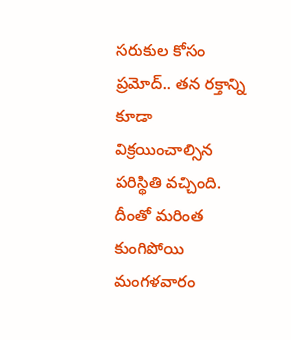సరుకుల కోసం ప్రమోద్.. తన రక్తాన్ని కూడా విక్రయించాల్సిన పరిస్థితి వచ్చింది. దీంతో మరింత కుంగిపోయి మంగళవారం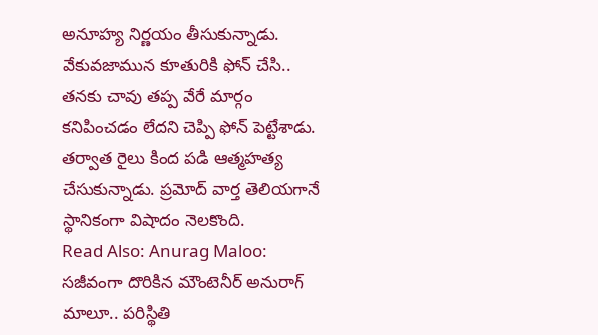అనూహ్య నిర్ణయం తీసుకున్నాడు. వేకువజామున కూతురికి ఫోన్ చేసి.. తనకు చావు తప్ప వేరే మార్గం కనిపించడం లేదని చెప్పి ఫోన్ పెట్టేశాడు. తర్వాత రైలు కింద పడి ఆత్మహత్య చేసుకున్నాడు. ప్రమోద్ వార్త తెలియగానే స్థానికంగా విషాదం నెలకొంది.
Read Also: Anurag Maloo: సజీవంగా దొరికిన మౌంటెనీర్ అనురాగ్ మాలూ.. పరిస్థితి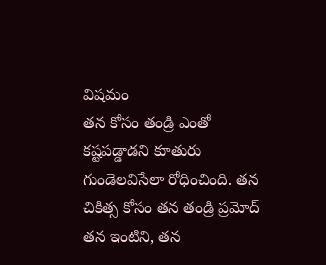విషమం
తన కోసం తండ్రి ఎంతో కష్టపడ్డాడని కూతురు గుండెలవిసేలా రోధించింది. తన చికిత్స కోసం తన తండ్రి ప్రమోద్ తన ఇంటిని, తన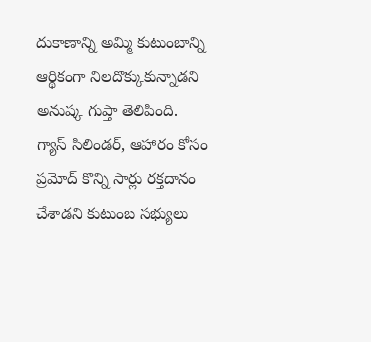దుకాణాన్ని అమ్మి కుటుంబాన్ని ఆర్థికంగా నిలదొక్కుకున్నాడని అనుష్క గుప్తా తెలిపింది. గ్యాస్ సిలిండర్, ఆహారం కోసం ప్రమోద్ కొన్ని సార్లు రక్తదానం చేశాడని కుటుంబ సభ్యులు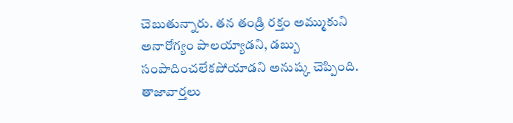చెబుతున్నారు. తన తండ్రి రక్తం అమ్ముకుని అనారోగ్యం పాలయ్యాడని, డబ్బు సంపాదించలేకపోయాడని అనుష్క చెప్పింది.
తాజావార్తలు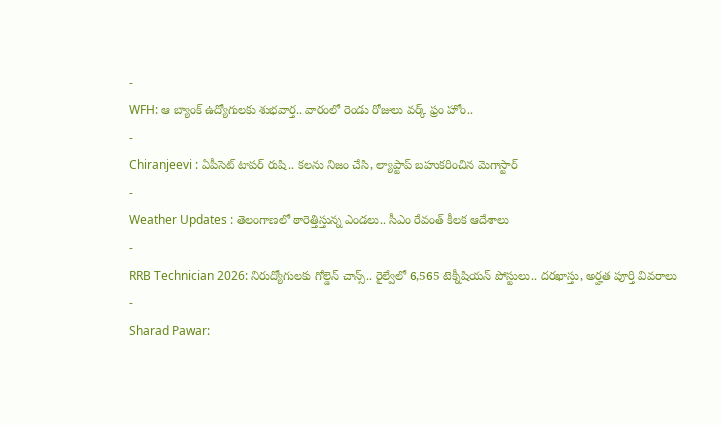-
WFH: ఆ బ్యాంక్ ఉద్యోగులకు శుభవార్త.. వారంలో రెండు రోజులు వర్క్ ఫ్రం హోం..
-
Chiranjeevi : ఏపీసెట్ టాపర్ రుషి.. కలను నిజం చేసి, ల్యాప్టాప్ బహుకరించిన మెగాస్టార్
-
Weather Updates : తెలంగాణలో ఠారెత్తిస్తున్న ఎండలు.. సీఎం రేవంత్ కీలక ఆదేశాలు
-
RRB Technician 2026: నిరుద్యోగులకు గోల్డెన్ చాన్స్.. రైల్వేలో 6,565 టెక్నీషియన్ పోస్టులు.. దరఖాస్తు, అర్హత పూర్తి వివరాలు
-
Sharad Pawar: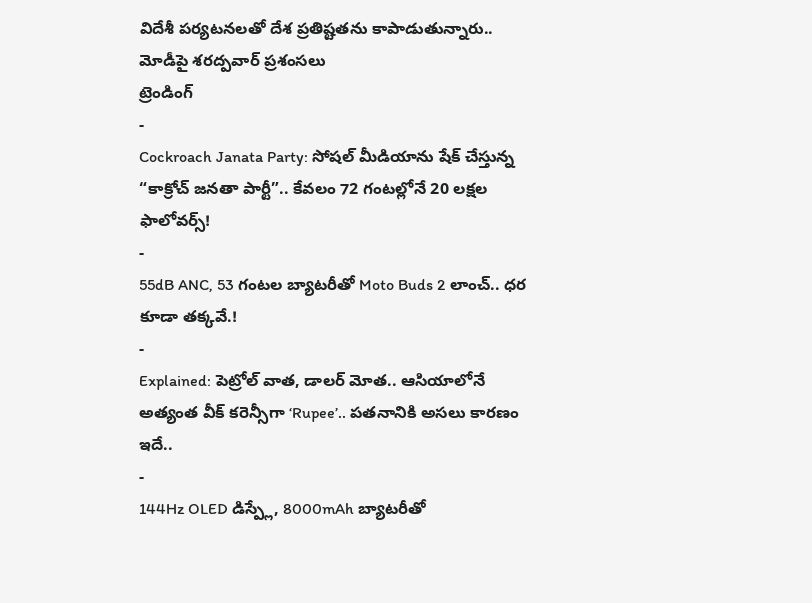విదేశీ పర్యటనలతో దేశ ప్రతిష్టతను కాపాడుతున్నారు.. మోడీపై శరద్పవార్ ప్రశంసలు
ట్రెండింగ్
-
Cockroach Janata Party: సోషల్ మీడియాను షేక్ చేస్తున్న “కాక్రోచ్ జనతా పార్టీ”.. కేవలం 72 గంటల్లోనే 20 లక్షల ఫాలోవర్స్!
-
55dB ANC, 53 గంటల బ్యాటరీతో Moto Buds 2 లాంచ్.. ధర కూడా తక్కవే.!
-
Explained: పెట్రోల్ వాత, డాలర్ మోత.. ఆసియాలోనే అత్యంత వీక్ కరెన్సీగా ‘Rupee’.. పతనానికి అసలు కారణం ఇదే..
-
144Hz OLED డిస్ప్లే, 8000mAh బ్యాటరీతో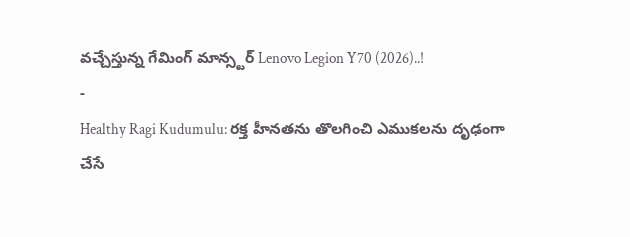వచ్చేస్తున్న గేమింగ్ మాన్స్టర్ Lenovo Legion Y70 (2026)..!
-
Healthy Ragi Kudumulu: రక్త హీనతను తొలగించి ఎముకలను దృఢంగా చేసే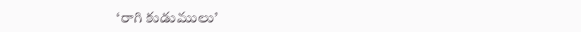‘రాగి కుడుములు’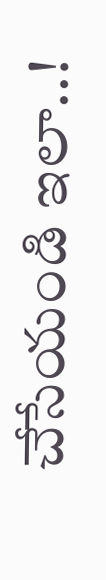చేసేయండి ఇలా..!